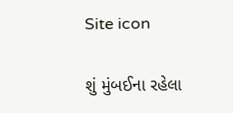Site icon

શું મુંબઈના રહેલા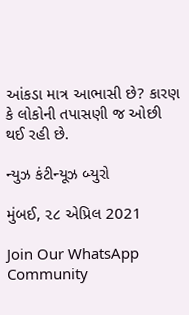આંકડા માત્ર આભાસી છે? કારણ કે લોકોની તપાસણી જ ઓછી થઈ રહી છે.

ન્યુઝ કંટીન્યૂઝ બ્યુરો

મુંબઈ, ૨૮ એપ્રિલ 2021

Join Our WhatsApp Community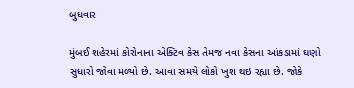બુધવાર

મુંબઈ શહેરમાં કોરોનાના એક્ટિવ કેસ તેમજ નવા કેસના આંકડામાં ઘણો સુધારો જોવા મળ્યો છે. આવા સમયે લોકો ખુશ થઇ રહ્યા છે. જોકે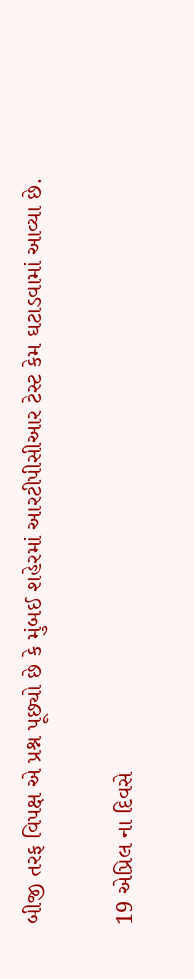બીજી તરફ વિપક્ષ એ પ્રશ્ન પૂછ્યો છે કે મુંબઈ શહેરમાં આરટીપીસીઆર ટેસ્ટ કેમ ઘટાડવામાં આવ્યા છે.

19 એપ્રિલ ના દિવસે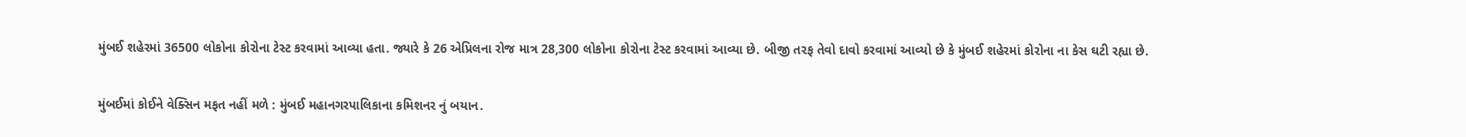મુંબઈ શહેરમાં 36500 લોકોના કોરોના ટેસ્ટ કરવામાં આવ્યા હતા. જ્યારે કે 26 એપ્રિલના રોજ માત્ર 28,300 લોકોના કોરોના ટેસ્ટ કરવામાં આવ્યા છે. બીજી તરફ તેવો દાવો કરવામાં આવ્યો છે કે મુંબઈ શહેરમાં કોરોના ના કેસ ઘટી રહ્યા છે.

મુંબઈમાં કોઈને વેક્સિન મફત નહીં મળે : મુંબઈ મહાનગરપાલિકાના કમિશનર નું બયાન.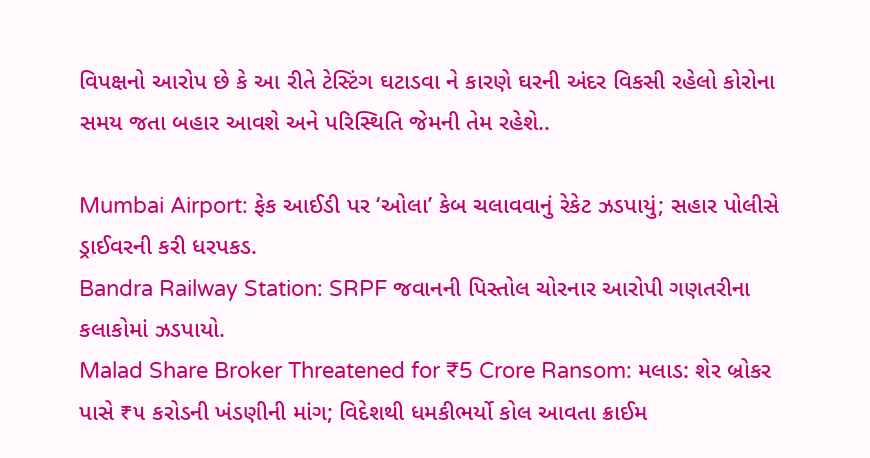વિપક્ષનો આરોપ છે કે આ રીતે ટેસ્ટિંગ ઘટાડવા ને કારણે ઘરની અંદર વિકસી રહેલો કોરોના સમય જતા બહાર આવશે અને પરિસ્થિતિ જેમની તેમ રહેશે..

Mumbai Airport: ફેક આઈડી પર ‘ઓલા’ કેબ ચલાવવાનું રેકેટ ઝડપાયું; સહાર પોલીસે ડ્રાઈવરની કરી ધરપકડ.
Bandra Railway Station: SRPF જવાનની પિસ્તોલ ચોરનાર આરોપી ગણતરીના કલાકોમાં ઝડપાયો.
Malad Share Broker Threatened for ₹5 Crore Ransom: મલાડ: શેર બ્રોકર પાસે ₹૫ કરોડની ખંડણીની માંગ; વિદેશથી ધમકીભર્યો કોલ આવતા ક્રાઈમ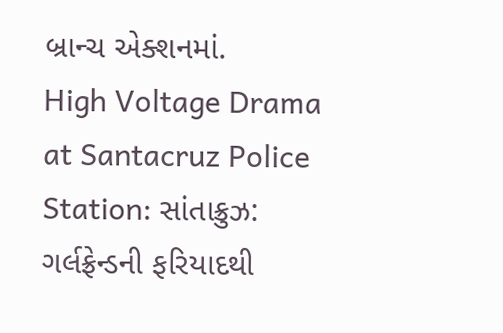બ્રાન્ચ એક્શનમાં.
High Voltage Drama at Santacruz Police Station: સાંતાક્રુઝ: ગર્લફ્રેન્ડની ફરિયાદથી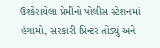ઉશ્કેરાયેલા પ્રેમીનો પોલીસ સ્ટેશનમાં હંગામો, સરકારી પ્રિન્ટર તોડ્યું અને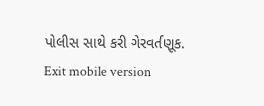પોલીસ સાથે કરી ગેરવર્તણૂક.
Exit mobile version